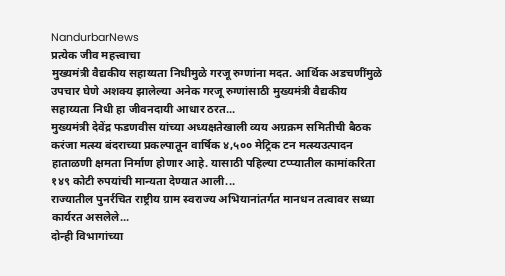NandurbarNews
प्रत्येक जीव महत्त्वाचा
मुख्यमंत्री वैद्यकीय सहाय्यता निधीमुळे गरजू रुग्णांना मदत. आर्थिक अडचणींमुळे उपचार घेणे अशक्य झालेल्या अनेक गरजू रुग्णांसाठी मुख्यमंत्री वैद्यकीय सहाय्यता निधी हा जीवनदायी आधार ठरत...
मुख्यमंत्री देवेंद्र फडणवीस यांच्या अध्यक्षतेखाली व्यय अग्रक्रम समितीची बैठक
करंजा मत्स्य बंदराच्या प्रकल्पातून वार्षिक ४,५०० मेट्रिक टन मत्स्यउत्पादन हाताळणी क्षमता निर्माण होणार आहे. यासाठी पहिल्या टप्प्यातील कामांकरिता १४९ कोटी रुपयांची मान्यता देण्यात आली...
राज्यातील पुनर्रचित राष्ट्रीय ग्राम स्वराज्य अभियानांतर्गत मानधन तत्वावर सध्या कार्यरत असलेले...
दोन्ही विभागांच्या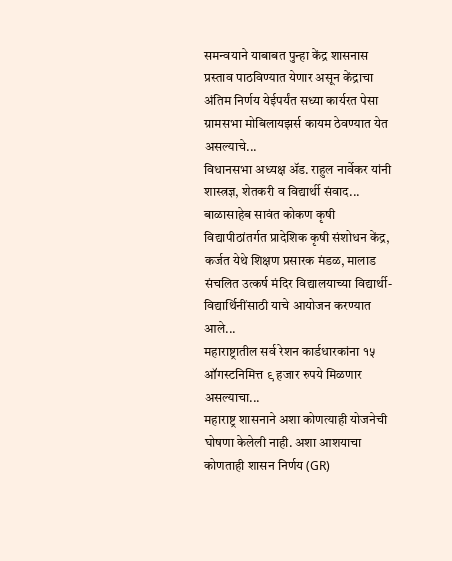समन्वयाने याबाबत पुन्हा केंद्र शासनास प्रस्ताव पाठविण्यात येणार असून केंद्राचा अंतिम निर्णय येईपर्यंत सध्या कार्यरत पेसा ग्रामसभा मोबिलायझर्स कायम ठेवण्यात येत असल्याचे...
विधानसभा अध्यक्ष ॲड. राहुल नार्वेकर यांनी शास्त्रज्ञ, शेतकरी व विद्यार्थी संवाद...
बाळासाहेब सावंत कोकण कृषी विद्यापीठांतर्गत प्रादेशिक कृषी संशोधन केंद्र, कर्जत येथे शिक्षण प्रसारक मंडळ, मालाड संचलित उत्कर्ष मंदिर विद्यालयाच्या विद्यार्थी-विद्यार्थिनींसाठी याचे आयोजन करण्यात आले...
महाराष्ट्रातील सर्व रेशन कार्डधारकांना १५ ऑगस्टनिमित्त ९ हजार रुपये मिळणार असल्याचा...
महाराष्ट्र शासनाने अशा कोणत्याही योजनेची घोषणा केलेली नाही. अशा आशयाचा कोणताही शासन निर्णय (GR)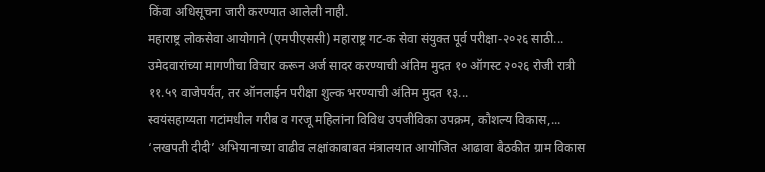किंवा अधिसूचना जारी करण्यात आलेली नाही.
महाराष्ट्र लोकसेवा आयोगाने (एमपीएससी) महाराष्ट्र गट-क सेवा संयुक्त पूर्व परीक्षा-२०२६ साठी...
उमेदवारांच्या मागणीचा विचार करून अर्ज सादर करण्याची अंतिम मुदत १० ऑगस्ट २०२६ रोजी रात्री ११.५९ वाजेपर्यंत, तर ऑनलाईन परीक्षा शुल्क भरण्याची अंतिम मुदत १३...
स्वयंसहाय्यता गटांमधील गरीब व गरजू महिलांना विविध उपजीविका उपक्रम, कौशल्य विकास,...
‘लखपती दीदी’ अभियानाच्या वाढीव लक्षांकाबाबत मंत्रालयात आयोजित आढावा बैठकीत ग्राम विकास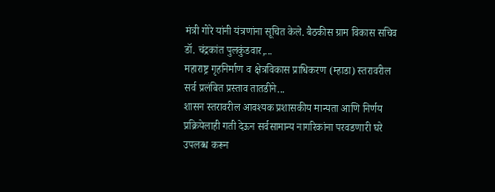मंत्री गोरे यांनी यंत्रणांना सूचित केले. बैठकीस ग्राम विकास सचिव डॉ. चंद्रकांत पुलकुंडवार,...
महाराष्ट्र गृहनिर्माण व क्षेत्रविकास प्राधिकरण (म्हाडा) स्तरावरील सर्व प्रलंबित प्रस्ताव तातडीने...
शासन स्तरावरील आवश्यक प्रशासकीय मान्यता आणि निर्णय प्रक्रियेलाही गती देऊन सर्वसामान्य नागरिकांना परवडणारी घरे उपलब्ध करून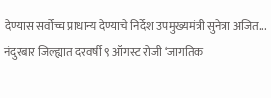देण्यास सर्वोच्च प्राधान्य देण्याचे निर्देश उपमुख्यमंत्री सुनेत्रा अजित...
नंदुरबार जिल्ह्यात दरवर्षी ९ ऑगस्ट रोजी ‘जागतिक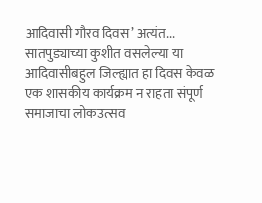आदिवासी गौरव दिवस’ अत्यंत...
सातपुड्याच्या कुशीत वसलेल्या या आदिवासीबहुल जिल्ह्यात हा दिवस केवळ एक शासकीय कार्यक्रम न राहता संपूर्ण समाजाचा लोकउत्सव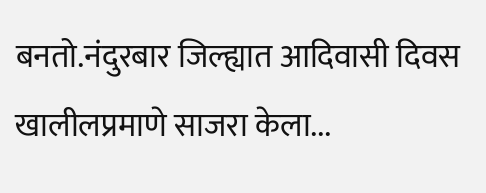बनतो.नंदुरबार जिल्ह्यात आदिवासी दिवस खालीलप्रमाणे साजरा केला...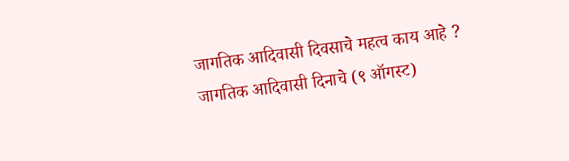जागतिक आदिवासी दिवसाचे महत्व काय आहे ?
जागतिक आदिवासी दिनाचे (९ ऑगस्ट)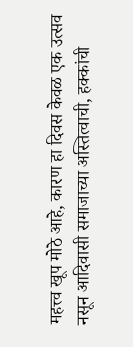महत्त्व खूप मोठे आहे, कारण हा दिवस केवळ एक उत्सव नसून आदिवासी समाजाच्या अस्तित्वाची, हक्कांची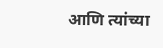आणि त्यांच्या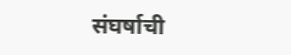संघर्षाची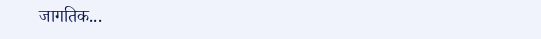जागतिक...